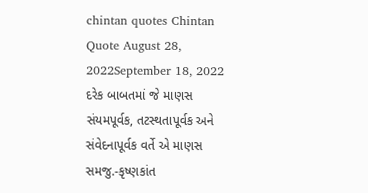chintan quotes Chintan Quote August 28, 2022September 18, 2022 દરેક બાબતમાં જે માણસ સંયમપૂર્વક, તટસ્થતાપૂર્વક અને સંવેદનાપૂર્વક વર્તે એ માણસ સમજુ.-કૃષ્ણકાંત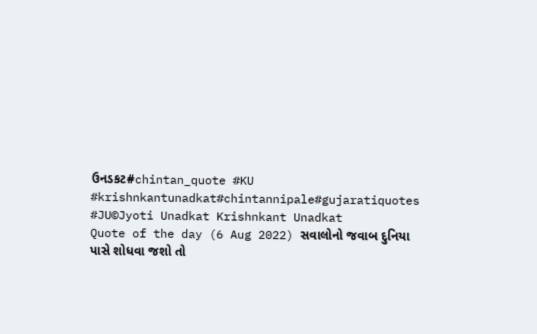ઉનડકટ#chintan_quote #KU #krishnkantunadkat#chintannipale#gujaratiquotes #JU©Jyoti Unadkat Krishnkant Unadkat
Quote of the day (6 Aug 2022) સવાલોનો જવાબ દુનિયા પાસે શોધવા જશો તો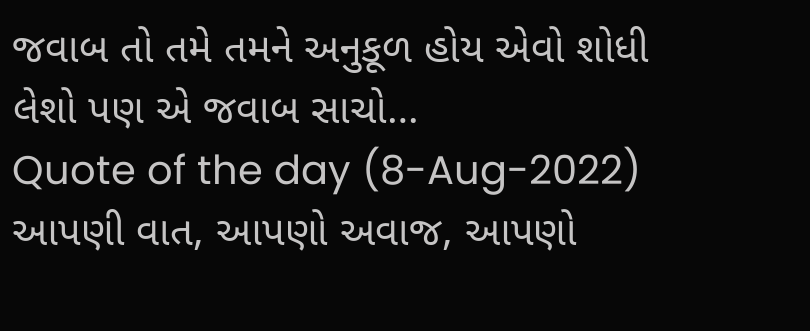જવાબ તો તમે તમને અનુકૂળ હોય એવો શોધી લેશો પણ એ જવાબ સાચો…
Quote of the day (8-Aug-2022) આપણી વાત, આપણો અવાજ, આપણો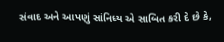સંવાદ અને આપણું સાંનિધ્ય એ સાબિત કરી દે છે કે,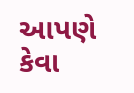આપણે કેવા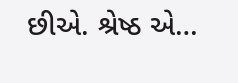છીએ. શ્રેષ્ઠ એ…